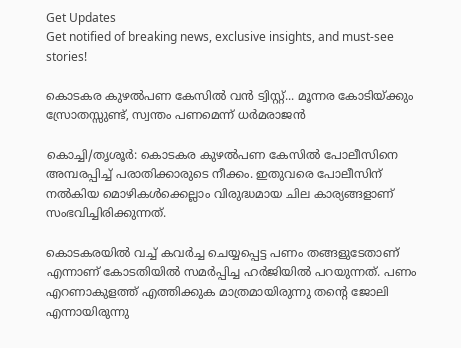Get Updates
Get notified of breaking news, exclusive insights, and must-see stories!

കൊടകര കുഴല്‍പണ കേസില്‍ വന്‍ ട്വിസ്റ്റ്... മൂന്നര കോടിയ്ക്കും സ്രോതസ്സുണ്ട്, സ്വന്തം പണമെന്ന് ധര്‍മരാജൻ

കൊച്ചി/തൃശൂര്‍: കൊടകര കുഴല്‍പണ കേസില്‍ പോലീസിനെ അമ്പരപ്പിച്ച് പരാതിക്കാരുടെ നീക്കം. ഇതുവരെ പോലീസിന് നല്‍കിയ മൊഴികള്‍ക്കെല്ലാം വിരുദ്ധമായ ചില കാര്യങ്ങളാണ് സംഭവിച്ചിരിക്കുന്നത്.

കൊടകരയില്‍ വച്ച് കവര്‍ച്ച ചെയ്യപ്പെട്ട പണം തങ്ങളുടേതാണ് എന്നാണ് കോടതിയില്‍ സമര്‍പ്പിച്ച ഹര്‍ജിയില്‍ പറയുന്നത്. പണം എറണാകുളത്ത് എത്തിക്കുക മാത്രമായിരുന്നു തന്റെ ജോലി എന്നായിരുന്നു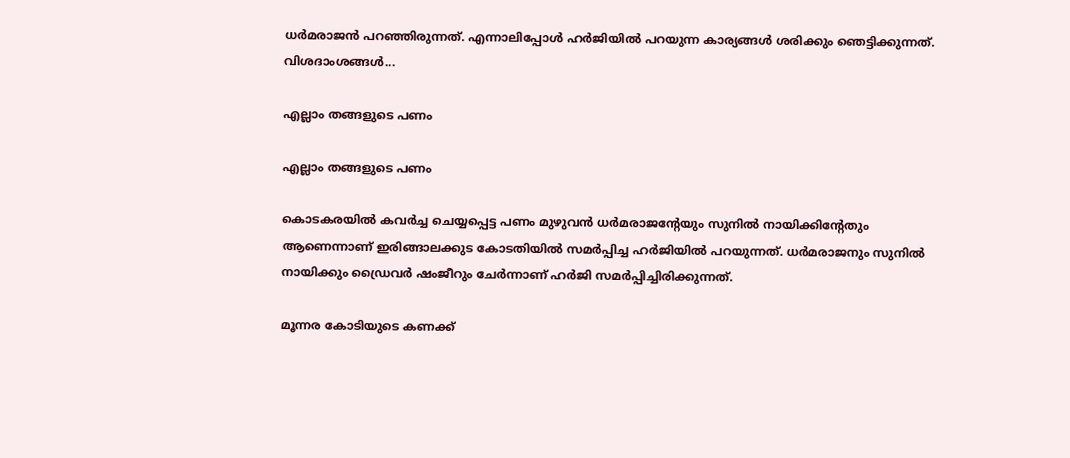ധര്‍മരാജന്‍ പറഞ്ഞിരുന്നത്. എന്നാലിപ്പോള്‍ ഹര്‍ജിയില്‍ പറയുന്ന കാര്യങ്ങള്‍ ശരിക്കും ഞെട്ടിക്കുന്നത്. വിശദാംശങ്ങള്‍...

എല്ലാം തങ്ങളുടെ പണം

എല്ലാം തങ്ങളുടെ പണം

കൊടകരയില്‍ കവര്‍ച്ച ചെയ്യപ്പെട്ട പണം മുഴുവന്‍ ധര്‍മരാജന്റേയും സുനില്‍ നായിക്കിന്റേതും ആണെന്നാണ് ഇരിങ്ങാലക്കുട കോടതിയില്‍ സമര്‍പ്പിച്ച ഹര്‍ജിയില്‍ പറയുന്നത്. ധര്‍മരാജനും സുനില്‍ നായിക്കും ഡ്രൈവര്‍ ഷംജീറും ചേര്‍ന്നാണ് ഹര്‍ജി സമര്‍പ്പിച്ചിരിക്കുന്നത്.

മൂന്നര കോടിയുടെ കണക്ക്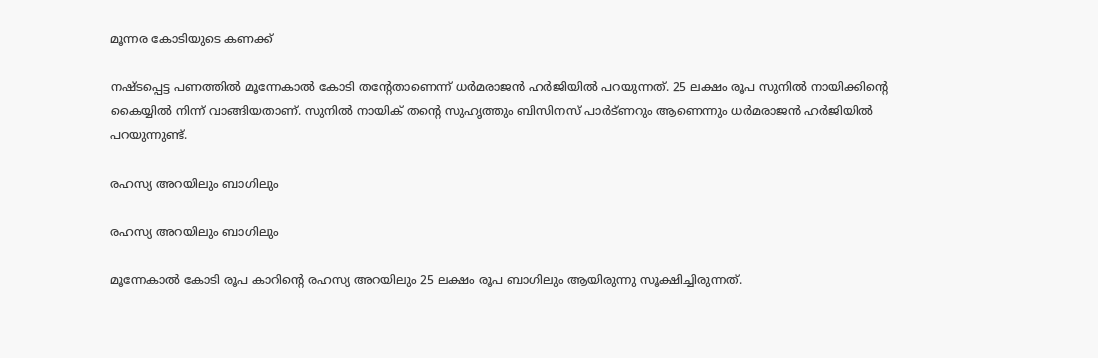മൂന്നര കോടിയുടെ കണക്ക്

നഷ്ടപ്പെട്ട പണത്തില്‍ മൂന്നേകാല്‍ കോടി തന്റേതാണെന്ന് ധര്‍മരാജന്‍ ഹര്‍ജിയില്‍ പറയുന്നത്. 25 ലക്ഷം രൂപ സുനില്‍ നായിക്കിന്റെ കൈയ്യില്‍ നിന്ന് വാങ്ങിയതാണ്. സുനില്‍ നായിക് തന്റെ സുഹൃത്തും ബിസിനസ് പാര്‍ട്ണറും ആണെന്നും ധര്‍മരാജന്‍ ഹര്‍ജിയില്‍ പറയുന്നുണ്ട്.

രഹസ്യ അറയിലും ബാഗിലും

രഹസ്യ അറയിലും ബാഗിലും

മൂന്നേകാല്‍ കോടി രൂപ കാറിന്റെ രഹസ്യ അറയിലും 25 ലക്ഷം രൂപ ബാഗിലും ആയിരുന്നു സൂക്ഷിച്ചിരുന്നത്.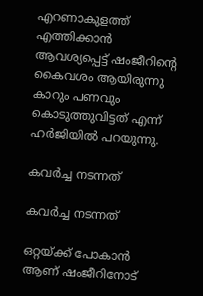എറണാകുളത്ത് എത്തിക്കാന്‍ ആവശ്യപ്പെട്ട് ഷംജീറിന്റെ കൈവശം ആയിരുന്നു കാറും പണവും കൊടുത്തുവിട്ടത് എന്ന് ഹര്‍ജിയില്‍ പറയുന്നു.

കവര്‍ച്ച നടന്നത്

കവര്‍ച്ച നടന്നത്

ഒറ്റയ്ക്ക് പോകാന്‍ ആണ് ഷംജീറിനോട്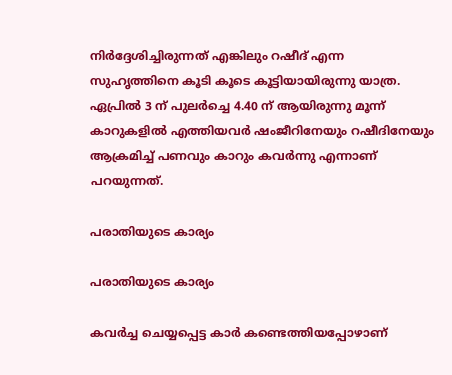നിര്‍ദ്ദേശിച്ചിരുന്നത് എങ്കിലും റഷീദ് എന്ന സുഹൃത്തിനെ കൂടി കൂടെ കൂട്ടിയായിരുന്നു യാത്ര. ഏപ്രില്‍ 3 ന് പുലര്‍ച്ചെ 4.40 ന് ആയിരുന്നു മൂന്ന് കാറുകളില്‍ എത്തിയവര്‍ ഷംജീറിനേയും റഷീദിനേയും ആക്രമിച്ച് പണവും കാറും കവര്‍ന്നു എന്നാണ് പറയുന്നത്.

പരാതിയുടെ കാര്യം

പരാതിയുടെ കാര്യം

കവര്‍ച്ച ചെയ്യപ്പെട്ട കാര്‍ കണ്ടെത്തിയപ്പോഴാണ്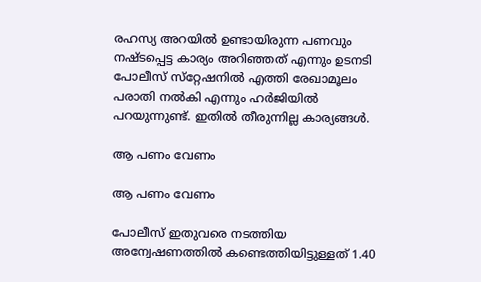രഹസ്യ അറയില്‍ ഉണ്ടായിരുന്ന പണവും നഷ്ടപ്പെട്ട കാര്യം അറിഞ്ഞത് എന്നും ഉടനടി പോലീസ് സ്‌റ്റേഷനില്‍ എത്തി രേഖാമൂലം പരാതി നല്‍കി എന്നും ഹര്‍ജിയില്‍ പറയുന്നുണ്ട്. ഇതില്‍ തീരുന്നില്ല കാര്യങ്ങള്‍.

ആ പണം വേണം

ആ പണം വേണം

പോലീസ് ഇതുവരെ നടത്തിയ അന്വേഷണത്തില്‍ കണ്ടെത്തിയിട്ടുള്ളത് 1.40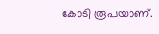കോടി രൂപയാണ്.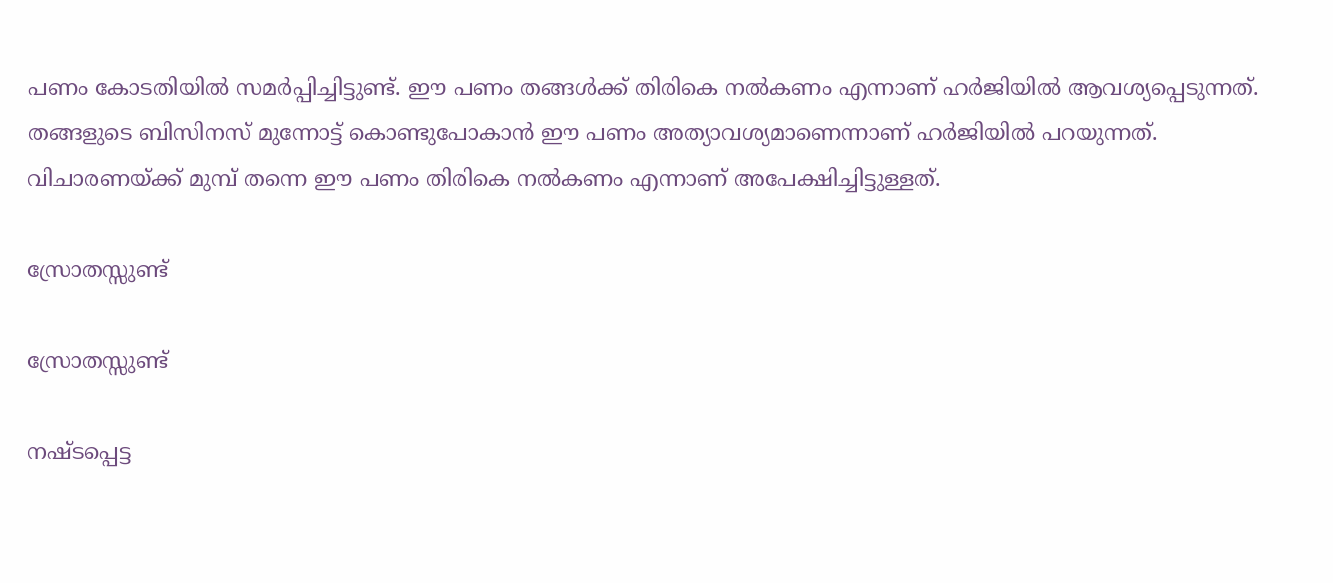പണം കോടതിയില്‍ സമര്‍പ്പിച്ചിട്ടുണ്ട്. ഈ പണം തങ്ങള്‍ക്ക് തിരികെ നല്‍കണം എന്നാണ് ഹര്‍ജിയില്‍ ആവശ്യപ്പെടുന്നത്. തങ്ങളുടെ ബിസിനസ് മുന്നോട്ട് കൊണ്ടുപോകാന്‍ ഈ പണം അത്യാവശ്യമാണെന്നാണ് ഹര്‍ജിയില്‍ പറയുന്നത്. വിചാരണയ്ക്ക് മുമ്പ് തന്നെ ഈ പണം തിരികെ നല്‍കണം എന്നാണ് അപേക്ഷിച്ചിട്ടുള്ളത്.

സ്രോതസ്സുണ്ട്

സ്രോതസ്സുണ്ട്

നഷ്ടപ്പെട്ട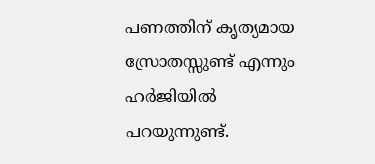പണത്തിന് കൃത്യമായ സ്രോതസ്സുണ്ട് എന്നും ഹര്‍ജിയില്‍ പറയുന്നുണ്ട്.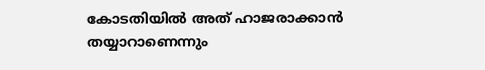കോടതിയില്‍ അത് ഹാജരാക്കാന്‍ തയ്യാറാണെന്നും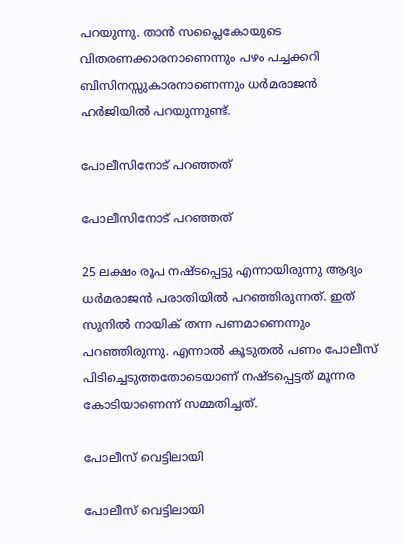പറയുന്നു. താന്‍ സപ്ലൈകോയുടെ വിതരണക്കാരനാണെന്നും പഴം പച്ചക്കറി ബിസിനസ്സുകാരനാണെന്നും ധര്‍മരാജന്‍ ഹര്‍ജിയില്‍ പറയുന്നുണ്ട്.

പോലീസിനോട് പറഞ്ഞത്

പോലീസിനോട് പറഞ്ഞത്

25 ലക്ഷം രൂപ നഷ്ടപ്പെട്ടു എന്നായിരുന്നു ആദ്യം ധര്‍മരാജന്‍ പരാതിയില്‍ പറഞ്ഞിരുന്നത്. ഇത് സുനില്‍ നായിക് തന്ന പണമാണെന്നും പറഞ്ഞിരുന്നു. എന്നാല്‍ കൂടുതല്‍ പണം പോലീസ് പിടിച്ചെടുത്തതോടെയാണ് നഷ്ടപ്പെട്ടത് മൂന്നര കോടിയാണെന്ന് സമ്മതിച്ചത്.

പോലീസ് വെട്ടിലായി

പോലീസ് വെട്ടിലായി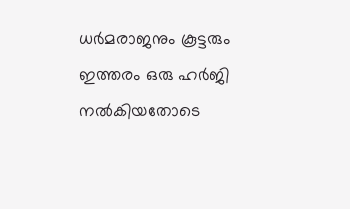ധര്‍മരാജനും കൂട്ടരും ഇത്തരം ഒരു ഹര്‍ജി നല്‍കിയതോടെ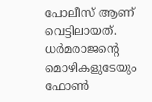പോലീസ് ആണ് വെട്ടിലായത്. ധര്‍മരാജന്റെ മൊഴികളുടേയും ഫോണ്‍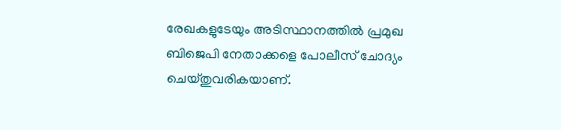രേഖകളുടേയും അടിസ്ഥാനത്തില്‍ പ്രമുഖ ബിജെപി നേതാക്കളെ പോലീസ് ചോദ്യം ചെയ്തുവരികയാണ്.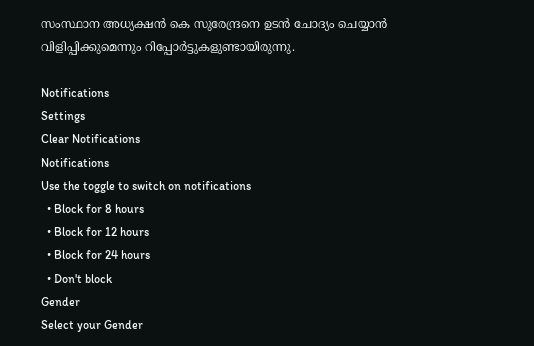സംസ്ഥാന അധ്യക്ഷന്‍ കെ സുരേന്ദ്രനെ ഉടന്‍ ചോദ്യം ചെയ്യാന്‍ വിളിപ്പിക്കുമെന്നും റിപ്പോര്‍ട്ടുകളുണ്ടായിരുന്നു.

Notifications
Settings
Clear Notifications
Notifications
Use the toggle to switch on notifications
  • Block for 8 hours
  • Block for 12 hours
  • Block for 24 hours
  • Don't block
Gender
Select your Gender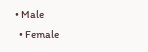• Male
  • Female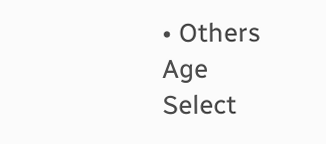• Others
Age
Select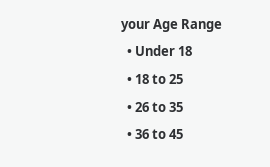your Age Range
  • Under 18
  • 18 to 25
  • 26 to 35
  • 36 to 45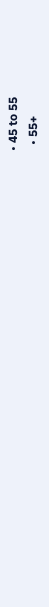• 45 to 55
  • 55+